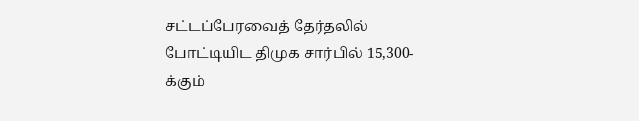சட்டப்பேரவைத் தேர்தலில் போட்டியிட திமுக சார்பில் 15,300-க்கும்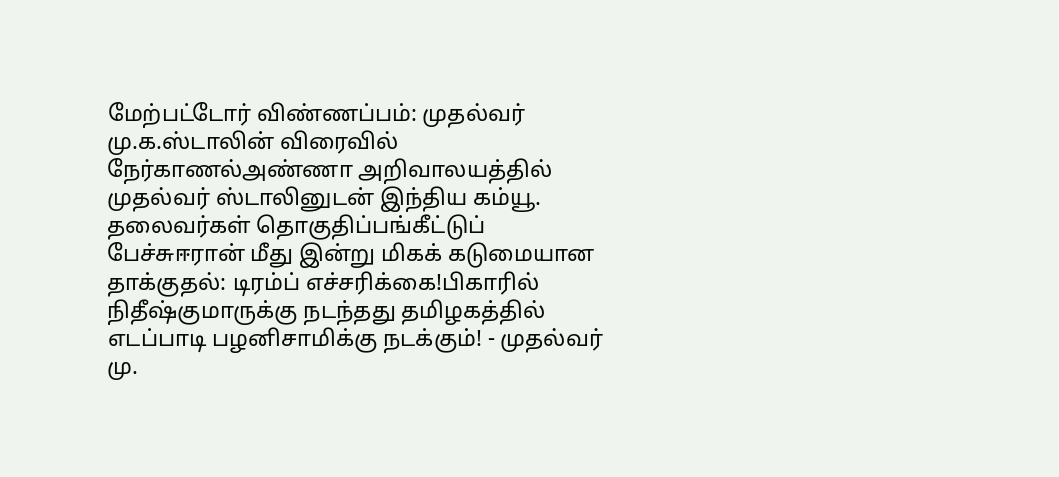மேற்பட்டோர் விண்ணப்பம்: முதல்வர் மு.க.ஸ்டாலின் விரைவில் நேர்காணல்அண்ணா அறிவாலயத்தில் முதல்வர் ஸ்டாலினுடன் இந்திய கம்யூ. தலைவர்கள் தொகுதிப்பங்கீட்டுப் பேச்சுஈரான் மீது இன்று மிகக் கடுமையான தாக்குதல்: டிரம்ப் எச்சரிக்கை!பிகாரில் நிதீஷ்குமாருக்கு நடந்தது தமிழகத்தில் எடப்பாடி பழனிசாமிக்கு நடக்கும்! - முதல்வர் மு.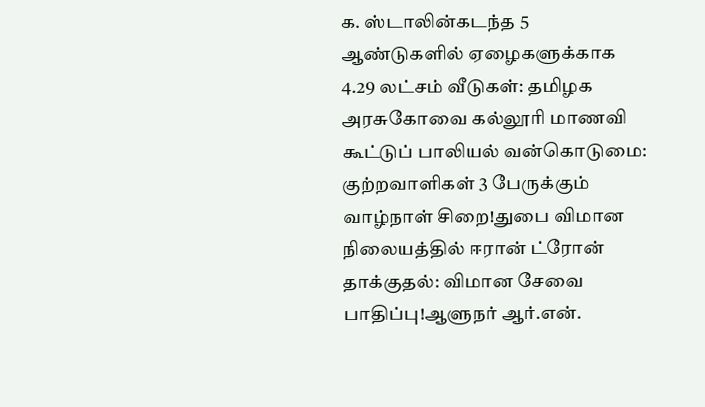க. ஸ்டாலின்கடந்த 5 ஆண்டுகளில் ஏழைகளுக்காக 4.29 லட்சம் வீடுகள்: தமிழக அரசுகோவை கல்லூரி மாணவி கூட்டுப் பாலியல் வன்கொடுமை: குற்றவாளிகள் 3 பேருக்கும் வாழ்நாள் சிறை!துபை விமான நிலையத்தில் ஈரான் ட்ரோன் தாக்குதல்: விமான சேவை பாதிப்பு!ஆளுநர் ஆர்.என்.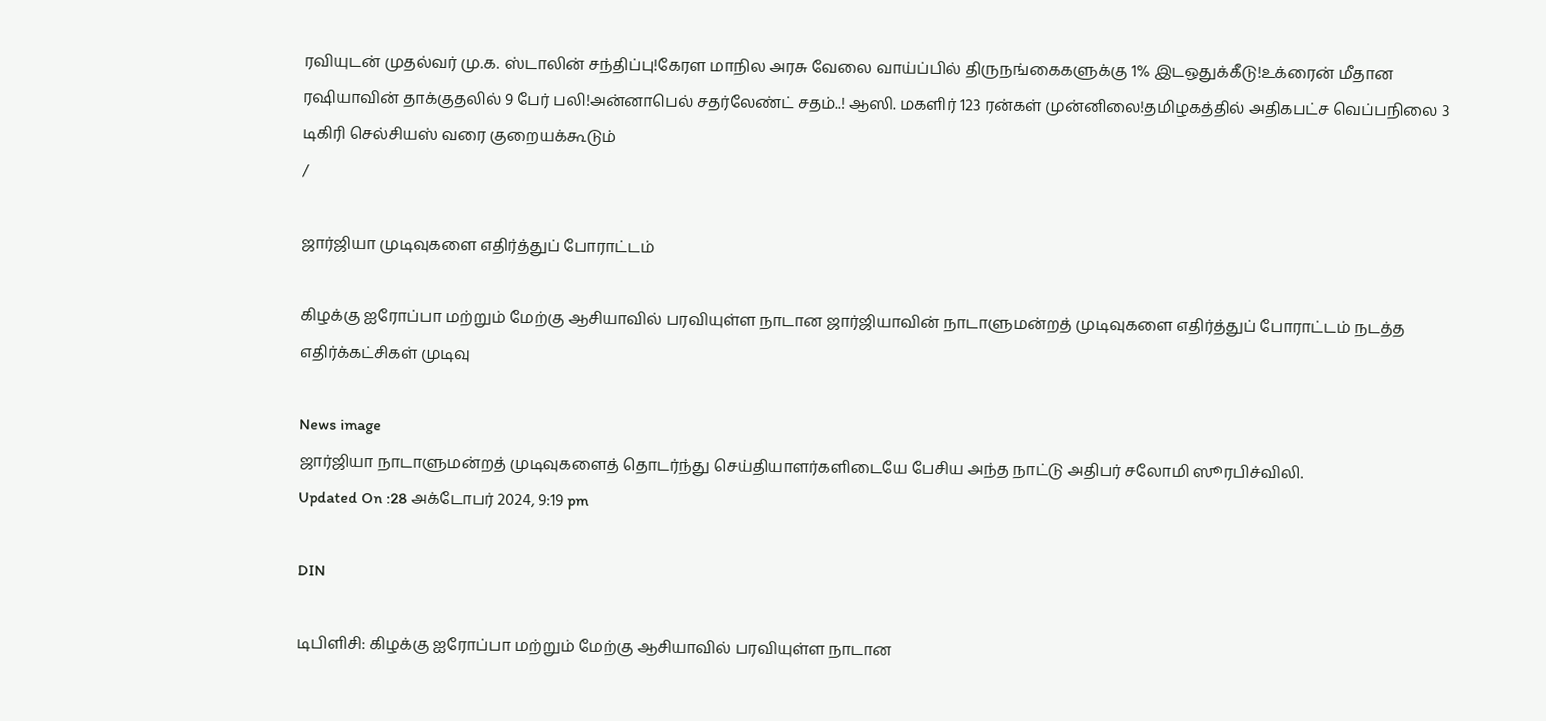ரவியுடன் முதல்வர் மு.க. ஸ்டாலின் சந்திப்பு!கேரள மாநில அரசு வேலை வாய்ப்பில் திருநங்கைகளுக்கு 1% இடஒதுக்கீடு!உக்ரைன் மீதான ரஷியாவின் தாக்குதலில் 9 பேர் பலி!அன்னாபெல் சதர்லேண்ட் சதம்..! ஆஸி. மகளிர் 123 ரன்கள் முன்னிலை!தமிழகத்தில் அதிகபட்ச வெப்பநிலை 3 டிகிரி செல்சியஸ் வரை குறையக்கூடும்
/

ஜார்ஜியா முடிவுகளை எதிர்த்துப் போராட்டம்

கிழக்கு ஐரோப்பா மற்றும் மேற்கு ஆசியாவில் பரவியுள்ள நாடான ஜார்ஜியாவின் நாடாளுமன்றத் முடிவுகளை எதிர்த்துப் போராட்டம் நடத்த எதிர்க்கட்சிகள் முடிவு

News image
ஜார்ஜியா நாடாளுமன்றத் முடிவுகளைத் தொடர்ந்து செய்தியாளர்களிடையே பேசிய அந்த நாட்டு அதிபர் சலோமி ஸூரபிச்விலி.
Updated On :28 அக்டோபர் 2024, 9:19 pm

DIN

டிபிளிசி: கிழக்கு ஐரோப்பா மற்றும் மேற்கு ஆசியாவில் பரவியுள்ள நாடான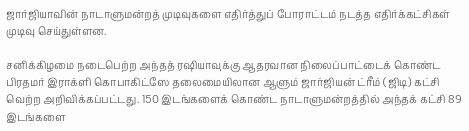ஜார்ஜியாவின் நாடாளுமன்றத் முடிவுகளை எதிர்த்துப் போராட்டம் நடத்த எதிர்க்கட்சிகள் முடிவு செய்துள்ளன.

சனிக்கிழமை நடைபெற்ற அந்தத் ரஷியாவுக்கு ஆதரவான நிலைப்பாட்டைக் கொண்ட பிரதமர் இராக்ளி கொபாகிட்ஸே தலைமையிலான ஆளும் ஜார்ஜியன் ட்ரீம் (ஜிடி) கட்சி வெற்ற அறிவிக்கப்பட்டது. 150 இடங்களைக் கொண்ட நாடாளுமன்றத்தில் அந்தக் கட்சி 89 இடங்களை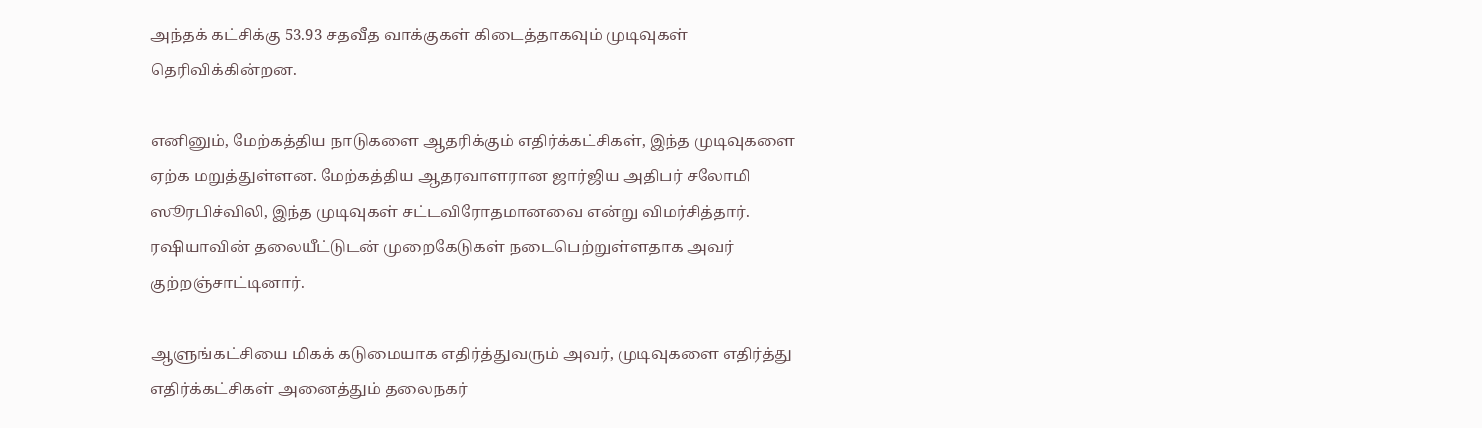அந்தக் கட்சிக்கு 53.93 சதவீத வாக்குகள் கிடைத்தாகவும் முடிவுகள் தெரிவிக்கின்றன.

எனினும், மேற்கத்திய நாடுகளை ஆதரிக்கும் எதிர்க்கட்சிகள், இந்த முடிவுகளை ஏற்க மறுத்துள்ளன. மேற்கத்திய ஆதரவாளரான ஜார்ஜிய அதிபர் சலோமி ஸூரபிச்விலி, இந்த முடிவுகள் சட்டவிரோதமானவை என்று விமர்சித்தார். ரஷியாவின் தலையீட்டுடன் முறைகேடுகள் நடைபெற்றுள்ளதாக அவர் குற்றஞ்சாட்டினார்.

ஆளுங்கட்சியை மிகக் கடுமையாக எதிர்த்துவரும் அவர், முடிவுகளை எதிர்த்து எதிர்க்கட்சிகள் அனைத்தும் தலைநகர்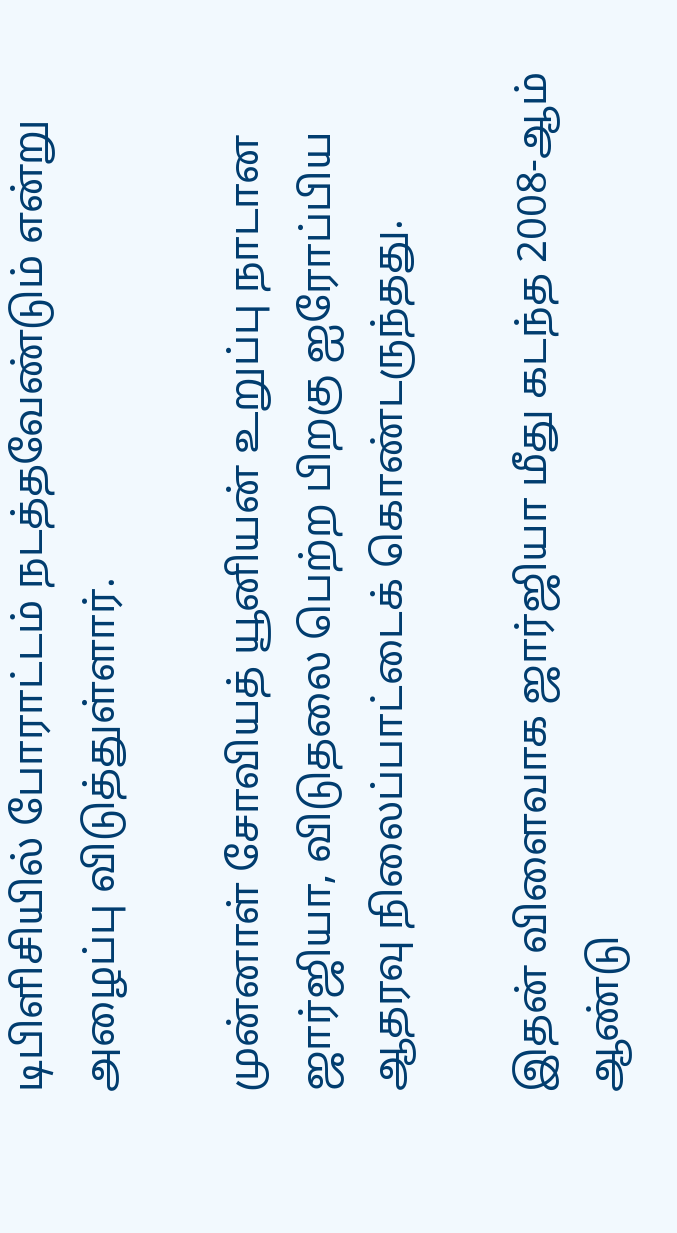டிபிளிசியில் போராட்டம் நடத்தவேண்டும் என்று அழைப்பு விடுத்துள்ளார்.

முன்னாள் சோவியத் யூனியன் உறுப்பு நாடான ஜார்ஜியா, விடுதலை பெற்ற பிறகு ஐரோப்பிய ஆதரவு நிலைப்பாட்டைக் கொண்டருந்தது.

இதன் விளைவாக ஜார்ஜியா மீது கடந்த 2008-ஆம் ஆண்டு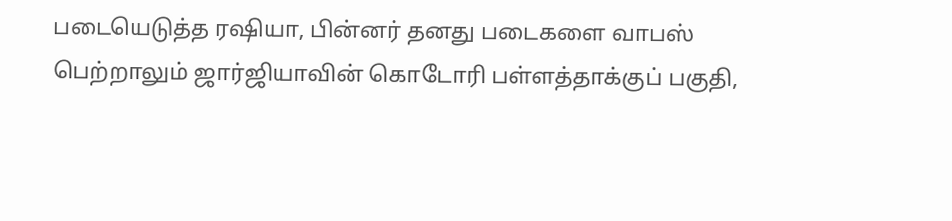படையெடுத்த ரஷியா, பின்னர் தனது படைகளை வாபஸ் பெற்றாலும் ஜார்ஜியாவின் கொடோரி பள்ளத்தாக்குப் பகுதி,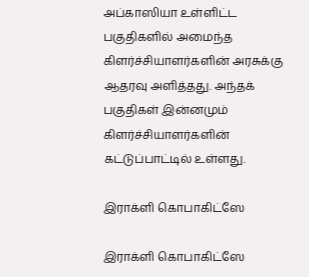அப்காஸியா உள்ளிட்ட பகுதிகளில் அமைந்த கிளர்ச்சியாளர்களின் அரசுக்கு ஆதரவு அளித்தது. அந்தக் பகுதிகள் இன்னமும் கிளர்ச்சியாளர்களின் கட்டுப்பாட்டில் உள்ளது.

இராக்ளி கொபாகிட்ஸே

இராக்ளி கொபாகிட்ஸே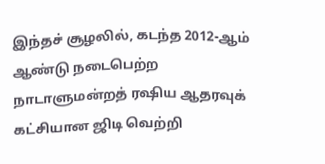இந்தச் சூழலில், கடந்த 2012-ஆம் ஆண்டு நடைபெற்ற நாடாளுமன்றத் ரஷிய ஆதரவுக் கட்சியான ஜிடி வெற்றி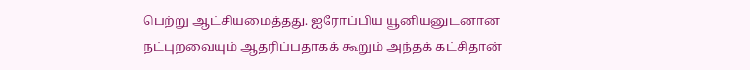பெற்று ஆட்சியமைத்தது. ஐரோப்பிய யூனியனுடனான நட்புறவையும் ஆதரிப்பதாகக் கூறும் அந்தக் கட்சிதான்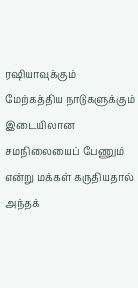ரஷியாவுக்கும் மேற்கத்திய நாடுகளுக்கும் இடையிலான சமநிலையைப் பேணும் என்று மக்கள் கருதியதால் அந்தக்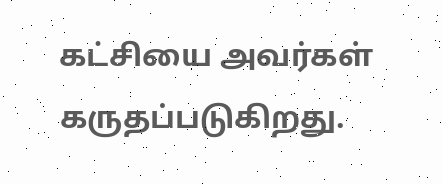கட்சியை அவர்கள் கருதப்படுகிறது.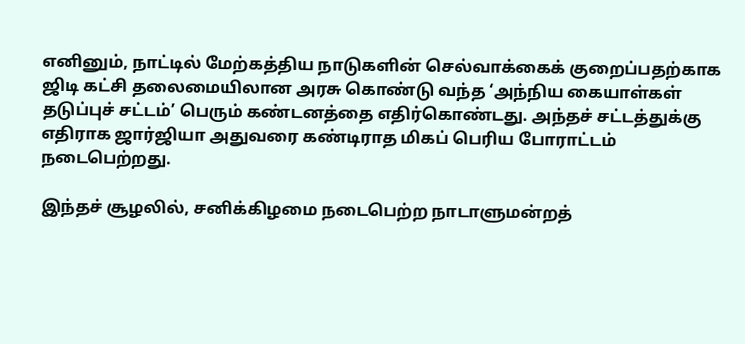எனினும், நாட்டில் மேற்கத்திய நாடுகளின் செல்வாக்கைக் குறைப்பதற்காக ஜிடி கட்சி தலைமையிலான அரசு கொண்டு வந்த ‘அந்நிய கையாள்கள் தடுப்புச் சட்டம்’ பெரும் கண்டனத்தை எதிர்கொண்டது. அந்தச் சட்டத்துக்கு எதிராக ஜார்ஜியா அதுவரை கண்டிராத மிகப் பெரிய போராட்டம் நடைபெற்றது.

இந்தச் சூழலில், சனிக்கிழமை நடைபெற்ற நாடாளுமன்றத்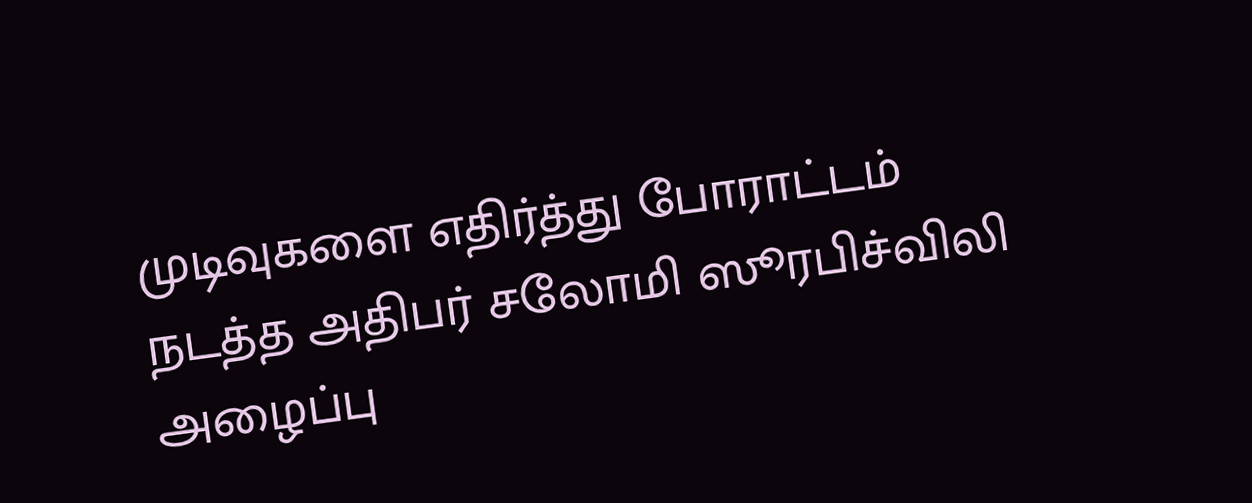முடிவுகளை எதிர்த்து போராட்டம் நடத்த அதிபர் சலோமி ஸூரபிச்விலி அழைப்பு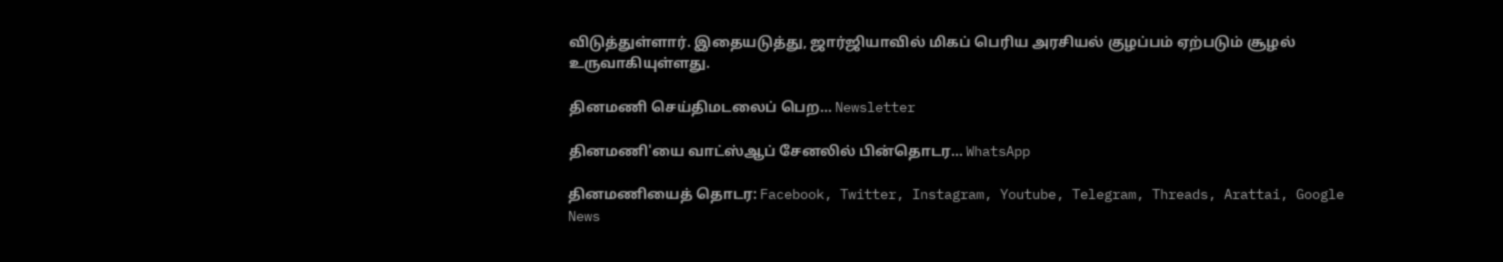விடுத்துள்ளார். இதையடுத்து, ஜார்ஜியாவில் மிகப் பெரிய அரசியல் குழப்பம் ஏற்படும் சூழல் உருவாகியுள்ளது.

தினமணி செய்திமடலைப் பெற... Newsletter

தினமணி'யை வாட்ஸ்ஆப் சேனலில் பின்தொடர... WhatsApp

தினமணியைத் தொடர: Facebook, Twitter, Instagram, Youtube, Telegram, Threads, Arattai, Google News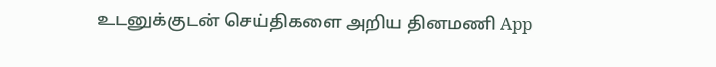உடனுக்குடன் செய்திகளை அறிய தினமணி App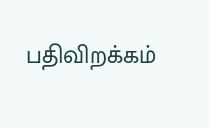பதிவிறக்கம்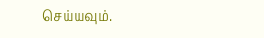செய்யவும்.